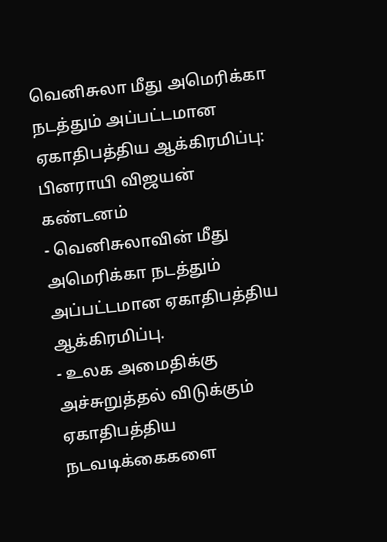வெனிசுலா மீது அமெரிக்கா நடத்தும் அப்பட்டமான ஏகாதிபத்திய ஆக்கிரமிப்பு: பினராயி விஜயன் கண்டனம்
- வெனிசுலாவின் மீது அமெரிக்கா நடத்தும் அப்பட்டமான ஏகாதிபத்திய ஆக்கிரமிப்பு.
- உலக அமைதிக்கு அச்சுறுத்தல் விடுக்கும் ஏகாதிபத்திய நடவடிக்கைகளை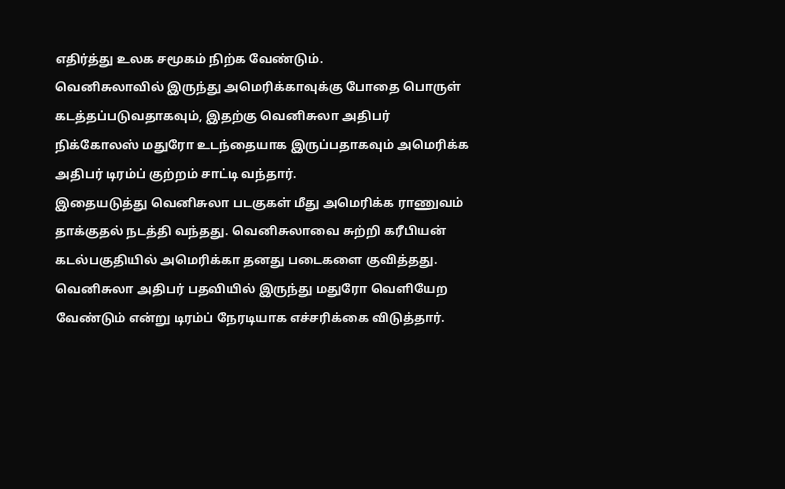எதிர்த்து உலக சமூகம் நிற்க வேண்டும்.
வெனிசுலாவில் இருந்து அமெரிக்காவுக்கு போதை பொருள் கடத்தப்படுவதாகவும், இதற்கு வெனிசுலா அதிபர் நிக்கோலஸ் மதுரோ உடந்தையாக இருப்பதாகவும் அமெரிக்க அதிபர் டிரம்ப் குற்றம் சாட்டி வந்தார்.
இதையடுத்து வெனிசுலா படகுகள் மீது அமெரிக்க ராணுவம் தாக்குதல் நடத்தி வந்தது. வெனிசுலாவை சுற்றி கரீபியன் கடல்பகுதியில் அமெரிக்கா தனது படைகளை குவித்தது.
வெனிசுலா அதிபர் பதவியில் இருந்து மதுரோ வெளியேற வேண்டும் என்று டிரம்ப் நேரடியாக எச்சரிக்கை விடுத்தார்.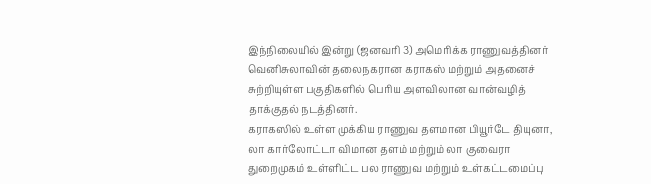இந்நிலையில் இன்று (ஜனவரி 3) அமெரிக்க ராணுவத்தினர் வெனிசுலாவின் தலைநகரான கராகஸ் மற்றும் அதனைச் சுற்றியுள்ள பகுதிகளில் பெரிய அளவிலான வான்வழித் தாக்குதல் நடத்தினர்.
கராகஸில் உள்ள முக்கிய ராணுவ தளமான பியூர்டே தியுனா, லா கார்லோட்டா விமான தளம் மற்றும் லா குவைரா துறைமுகம் உள்ளிட்ட பல ராணுவ மற்றும் உள்கட்டமைப்பு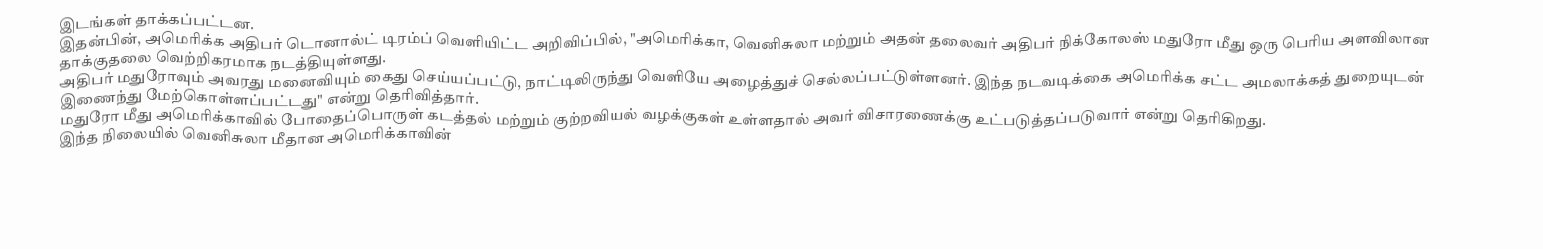இடங்கள் தாக்கப்பட்டன.
இதன்பின், அமெரிக்க அதிபர் டொனால்ட் டிரம்ப் வெளியிட்ட அறிவிப்பில், "அமெரிக்கா, வெனிசுலா மற்றும் அதன் தலைவர் அதிபர் நிக்கோலஸ் மதுரோ மீது ஒரு பெரிய அளவிலான தாக்குதலை வெற்றிகரமாக நடத்தியுள்ளது.
அதிபர் மதுரோவும் அவரது மனைவியும் கைது செய்யப்பட்டு, நாட்டிலிருந்து வெளியே அழைத்துச் செல்லப்பட்டுள்ளனர். இந்த நடவடிக்கை அமெரிக்க சட்ட அமலாக்கத் துறையுடன் இணைந்து மேற்கொள்ளப்பட்டது" என்று தெரிவித்தார்.
மதுரோ மீது அமெரிக்காவில் போதைப்பொருள் கடத்தல் மற்றும் குற்றவியல் வழக்குகள் உள்ளதால் அவர் விசாரணைக்கு உட்படுத்தப்படுவார் என்று தெரிகிறது.
இந்த நிலையில் வெனிசுலா மீதான அமெரிக்காவின்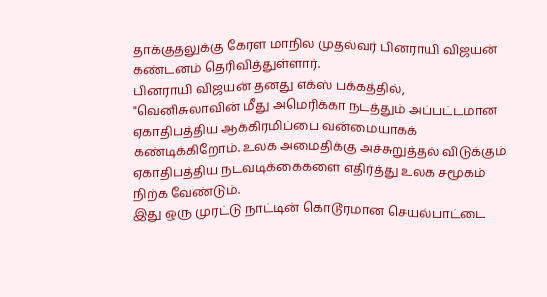தாக்குதலுக்கு கேரள மாநில முதல்வர் பினராயி விஜயன் கண்டனம் தெரிவித்துள்ளார்.
பினராயி விஜயன் தனது எக்ஸ் பக்கத்தில், "வெனிசுலாவின் மீது அமெரிக்கா நடத்தும் அப்பட்டமான ஏகாதிபத்திய ஆக்கிரமிப்பை வன்மையாகக் கண்டிக்கிறோம். உலக அமைதிக்கு அச்சுறுத்தல் விடுக்கும் ஏகாதிபத்திய நடவடிக்கைகளை எதிர்த்து உலக சமூகம் நிற்க வேண்டும்.
இது ஒரு முரட்டு நாட்டின் கொடூரமான செயல்பாட்டை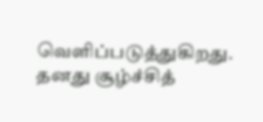வெளிப்படுத்துகிறது. தனது சூழ்ச்சித்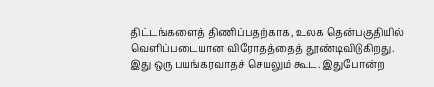திட்டங்களைத் திணிப்பதற்காக, உலக தென்பகுதியில் வெளிப்படையான விரோதத்தைத் தூண்டிவிடுகிறது. இது ஒரு பயங்கரவாதச் செயலும் கூட. இதுபோன்ற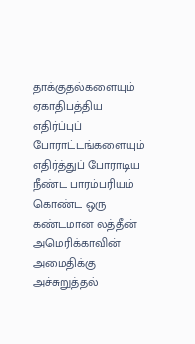தாக்குதல்களையும் ஏகாதிபத்திய எதிர்ப்புப் போராட்டங்களையும் எதிர்த்துப் போராடிய நீண்ட பாரம்பரியம் கொண்ட ஒரு கண்டமான லத்தீன் அமெரிக்காவின் அமைதிக்கு அச்சுறுத்தல்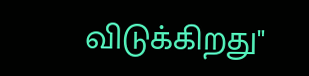விடுக்கிறது"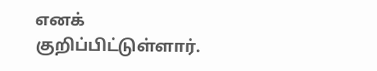எனக் குறிப்பிட்டுள்ளார்.